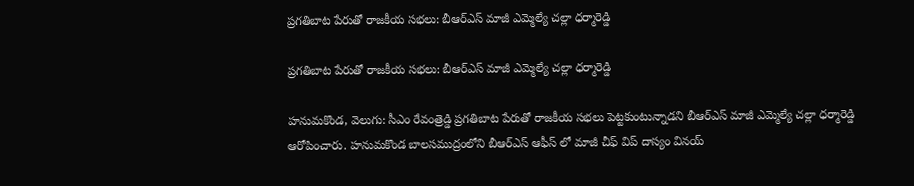ప్రగతిబాట పేరుతో రాజకీయ సభలు: బీఆర్ఎస్ మాజీ ఎమ్మెల్యే చల్లా ధర్మారెడ్డి

ప్రగతిబాట పేరుతో రాజకీయ సభలు: బీఆర్ఎస్ మాజీ ఎమ్మెల్యే చల్లా ధర్మారెడ్డి

హనుమకొండ, వెలుగు: సీఎం రేవంత్రెడ్డి ప్రగతిబాట పేరుతో రాజకీయ సభలు పెట్టకుంటున్నాడని బీఆర్ఎస్ మాజీ ఎమ్మెల్యే చల్లా ధర్మారెడ్డి ఆరోపించారు. హనుమకొండ బాలసముద్రంలోని బీఆర్ఎస్ ఆఫీస్ లో మాజీ చీఫ్ విప్ దాస్యం వినయ్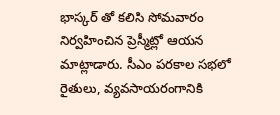భాస్కర్ తో కలిసి సోమవారం నిర్వహించిన ప్రెస్మీట్లో ఆయన మాట్లాడారు. సీఎం పరకాల సభలో రైతులు, వ్యవసాయరంగానికి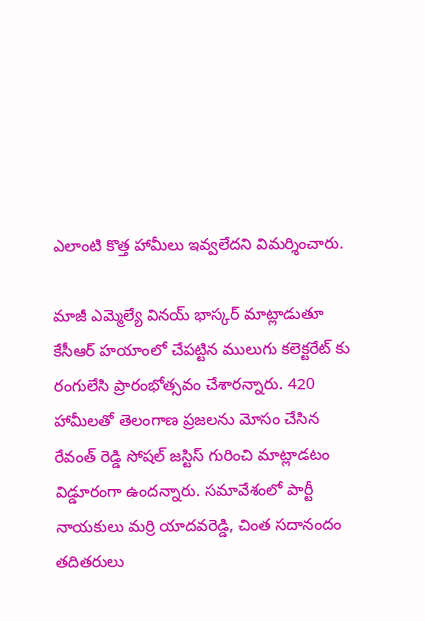ఎలాంటి కొత్త హామీలు ఇవ్వలేదని విమర్శించారు.

మాజీ ఎమ్మెల్యే వినయ్ భాస్కర్ మాట్లాడుతూ కేసీఆర్ హయాంలో చేపట్టిన ములుగు కలెక్టరేట్ కు రంగులేసి ప్రారంభోత్సవం చేశారన్నారు. 420 హామీలతో తెలంగాణ ప్రజలను మోసం చేసిన రేవంత్ రెడ్డి సోషల్ జస్టిస్ గురించి మాట్లాడటం విడ్డూరంగా ఉందన్నారు. సమావేశంలో పార్టీ నాయకులు మర్రి యాదవరెడ్డి, చింత సదానందం తదితరులు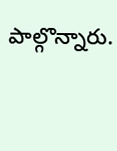పాల్గొన్నారు.